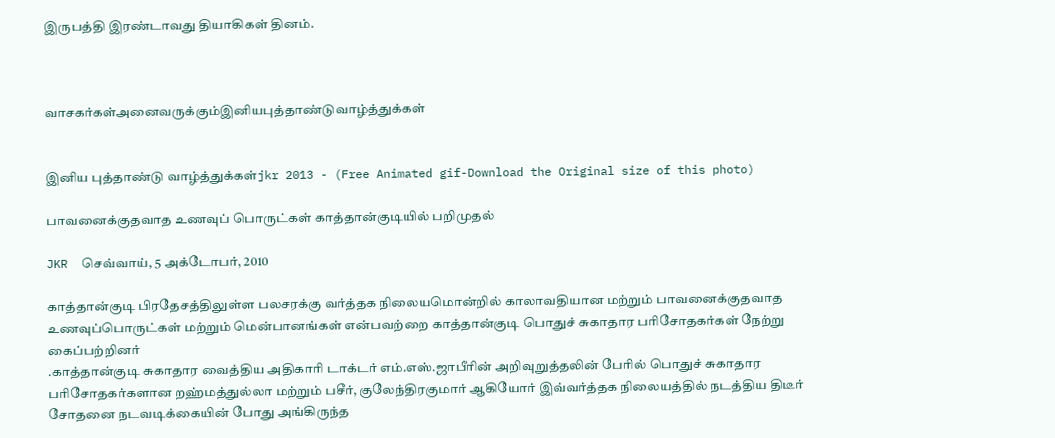இருபத்தி இரண்டாவது தியாகிகள் தினம்.



வாசகர்கள்அனைவருக்கும்இனியபுத்தாண்டுவாழ்த்துக்கள்


இனிய புத்தாண்டு வாழ்த்துக்கள்jkr 2013 - (Free Animated gif-Download the Original size of this photo)

பாவனைக்குதவாத உணவுப் பொருட்கள் காத்தான்குடியில் பறிமுதல்

JKR  செவ்வாய், 5 அக்டோபர், 2010

காத்தான்குடி பிரதேசத்திலுள்ள பலசரக்கு வர்த்தக நிலையமொன்றில் காலாவதியான மற்றும் பாவனைக்குதவாத உணவுப்பொருட்கள் மற்றும் மென்பானங்கள் என்பவற்றை காத்தான்குடி பொதுச் சுகாதார பரிசோதகர்கள் நேற்று கைப்பற்றினர்
.காத்தான்குடி சுகாதார வைத்திய அதிகாரி டாக்டர் எம்.எஸ்.ஜாபீரின் அறிவுறுத்தலின் பேரில் பொதுச் சுகாதார பரிசோதகர்களான றஹ்மத்துல்லா மற்றும் பசீர், குலேந்திரகுமார் ஆகியோர் இவ்வர்த்தக நிலையத்தில் நடத்திய திடீர் சோதனை நடவடிக்கையின் போது அங்கிருந்த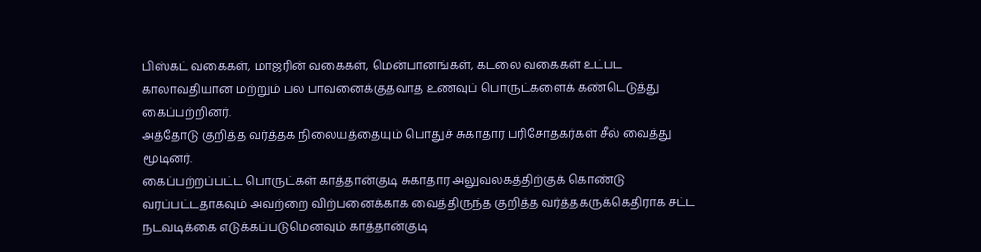பிஸ்கட் வகைகள், மாஜரின் வகைகள், மென்பானங்கள், கடலை வகைகள் உட்பட காலாவதியான மற்றும் பல பாவனைக்குதவாத உணவுப் பொருட்களைக் கண்டெடுத்து கைப்பற்றினர்.
அத்தோடு குறித்த வர்த்தக நிலையத்தையும் பொதுச் சுகாதார பரிசோதகர்கள் சீல் வைத்து மூடினர்.
கைப்பற்றப்பட்ட பொருட்கள் காத்தான்குடி சுகாதார அலுவலகத்திற்குக் கொண்டு வரப்பட்டதாகவும் அவற்றை விற்பனைக்காக வைத்திருந்த குறித்த வர்த்தகருக்கெதிராக சட்ட நடவடிக்கை எடுக்கப்படுமெனவும் காத்தான்குடி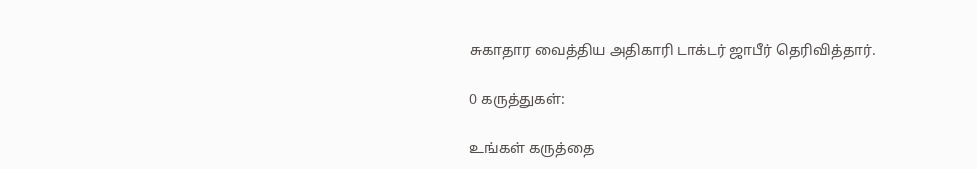சுகாதார வைத்திய அதிகாரி டாக்டர் ஜாபீர் தெரிவித்தார்.

0 கருத்துகள்:

உங்கள் கருத்தை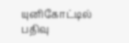யுனிகோட்டில் பதிவு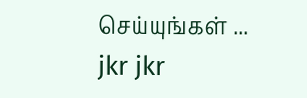செய்யுங்கள் ...
jkr jkr